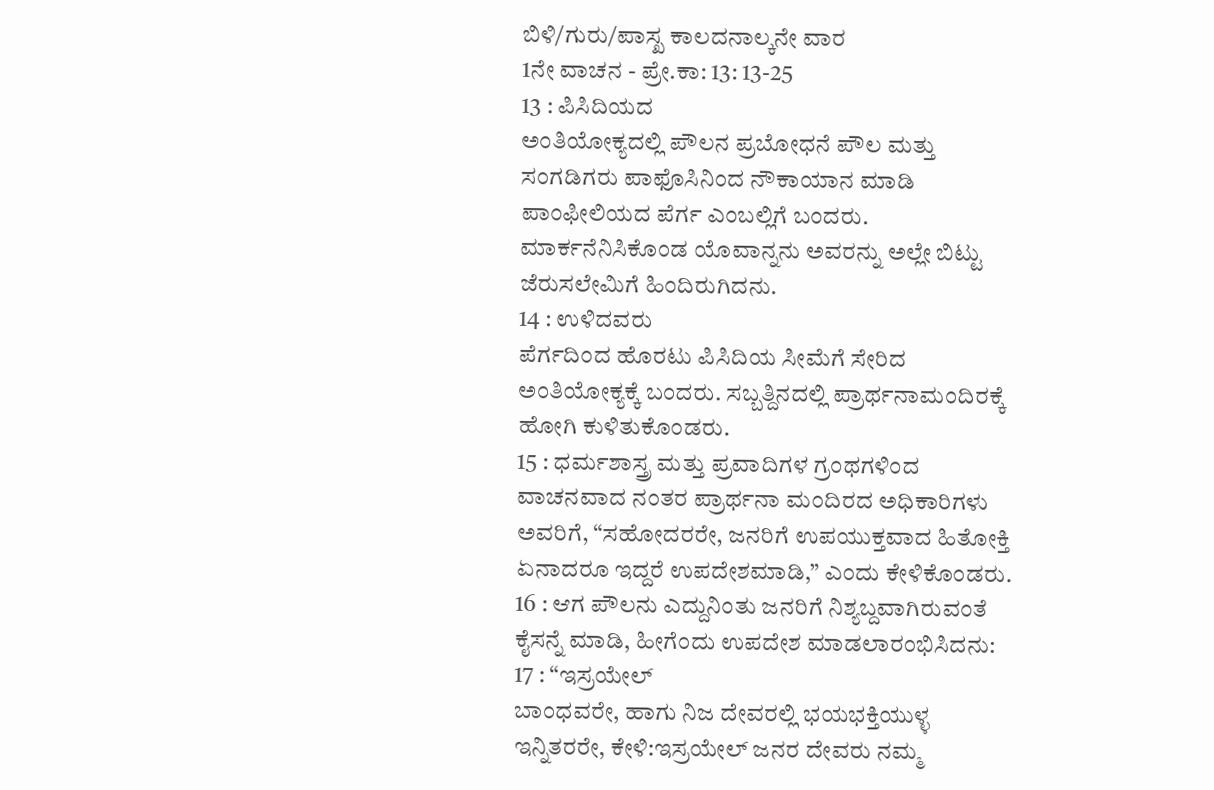ಬಿಳಿ/ಗುರು/ಪಾಸ್ಖ ಕಾಲದನಾಲ್ಕನೇ ವಾರ
1ನೇ ವಾಚನ - ಪ್ರೇ.ಕಾ: 13: 13-25
13 : ಪಿಸಿದಿಯದ
ಅಂತಿಯೋಕ್ಯದಲ್ಲಿ ಪೌಲನ ಪ್ರಬೋಧನೆ ಪೌಲ ಮತ್ತು ಸಂಗಡಿಗರು ಪಾಫೊಸಿನಿಂದ ನೌಕಾಯಾನ ಮಾಡಿ ಪಾಂಫೀಲಿಯದ ಪೆರ್ಗ ಎಂಬಲ್ಲಿಗೆ ಬಂದರು. ಮಾರ್ಕನೆನಿಸಿಕೊಂಡ ಯೊವಾನ್ನನು ಅವರನ್ನು ಅಲ್ಲೇ ಬಿಟ್ಟು ಜೆರುಸಲೇಮಿಗೆ ಹಿಂದಿರುಗಿದನು.
14 : ಉಳಿದವರು
ಪೆರ್ಗದಿಂದ ಹೊರಟು ಪಿಸಿದಿಯ ಸೀಮೆಗೆ ಸೇರಿದ ಅಂತಿಯೋಕ್ಯಕ್ಕೆ ಬಂದರು. ಸಬ್ಬತ್ದಿನದಲ್ಲಿ ಪ್ರಾರ್ಥನಾಮಂದಿರಕ್ಕೆ ಹೋಗಿ ಕುಳಿತುಕೊಂಡರು.
15 : ಧರ್ಮಶಾಸ್ತ್ರ ಮತ್ತು ಪ್ರವಾದಿಗಳ ಗ್ರಂಥಗಳಿಂದ ವಾಚನವಾದ ನಂತರ ಪ್ರಾರ್ಥನಾ ಮಂದಿರದ ಅಧಿಕಾರಿಗಳು ಅವರಿಗೆ, “ಸಹೋದರರೇ, ಜನರಿಗೆ ಉಪಯುಕ್ತವಾದ ಹಿತೋಕ್ತಿ ಏನಾದರೂ ಇದ್ದರೆ ಉಪದೇಶಮಾಡಿ,” ಎಂದು ಕೇಳಿಕೊಂಡರು.
16 : ಆಗ ಪೌಲನು ಎದ್ದುನಿಂತು ಜನರಿಗೆ ನಿಶ್ಯಬ್ದವಾಗಿರುವಂತೆ ಕೈಸನ್ನೆ ಮಾಡಿ, ಹೀಗೆಂದು ಉಪದೇಶ ಮಾಡಲಾರಂಭಿಸಿದನು:
17 : “ಇಸ್ರಯೇಲ್
ಬಾಂಧವರೇ, ಹಾಗು ನಿಜ ದೇವರಲ್ಲಿ ಭಯಭಕ್ತಿಯುಳ್ಳ ಇನ್ನಿತರರೇ, ಕೇಳಿ:ಇಸ್ರಯೇಲ್ ಜನರ ದೇವರು ನಮ್ಮ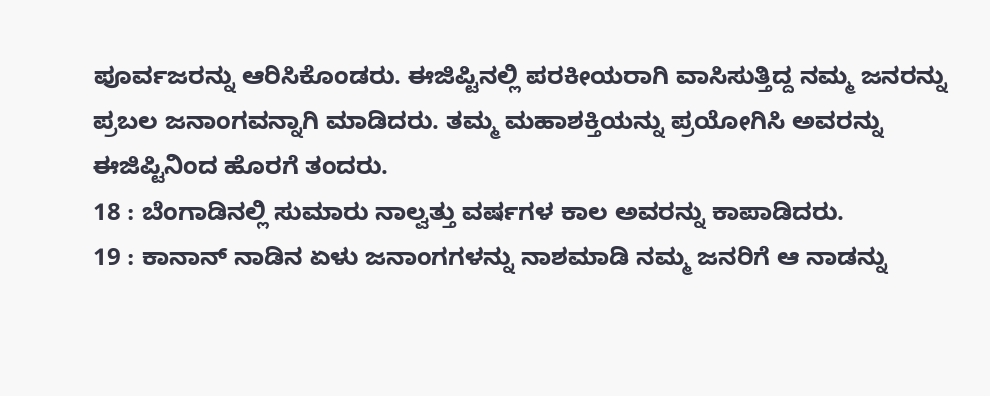ಪೂರ್ವಜರನ್ನು ಆರಿಸಿಕೊಂಡರು. ಈಜಿಪ್ಟಿನಲ್ಲಿ ಪರಕೀಯರಾಗಿ ವಾಸಿಸುತ್ತಿದ್ದ ನಮ್ಮ ಜನರನ್ನು ಪ್ರಬಲ ಜನಾಂಗವನ್ನಾಗಿ ಮಾಡಿದರು. ತಮ್ಮ ಮಹಾಶಕ್ತಿಯನ್ನು ಪ್ರಯೋಗಿಸಿ ಅವರನ್ನು ಈಜಿಪ್ಟಿನಿಂದ ಹೊರಗೆ ತಂದರು.
18 : ಬೆಂಗಾಡಿನಲ್ಲಿ ಸುಮಾರು ನಾಲ್ವತ್ತು ವರ್ಷಗಳ ಕಾಲ ಅವರನ್ನು ಕಾಪಾಡಿದರು.
19 : ಕಾನಾನ್ ನಾಡಿನ ಏಳು ಜನಾಂಗಗಳನ್ನು ನಾಶಮಾಡಿ ನಮ್ಮ ಜನರಿಗೆ ಆ ನಾಡನ್ನು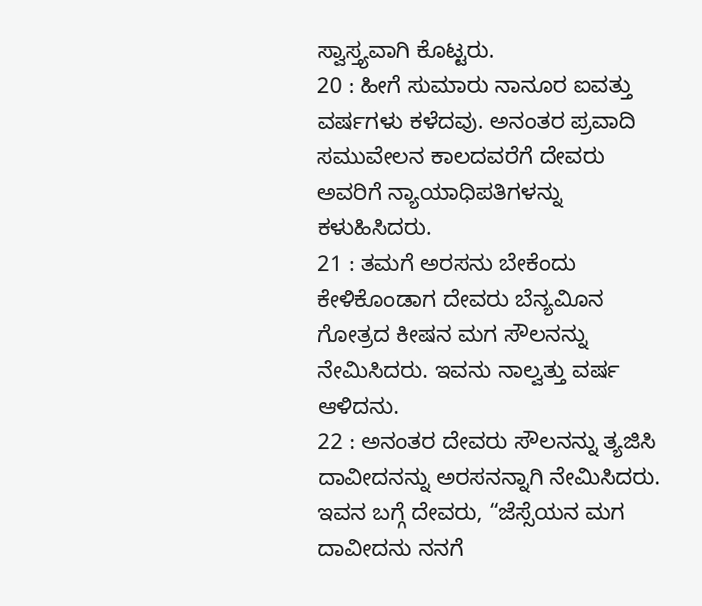ಸ್ವಾಸ್ತ್ಯವಾಗಿ ಕೊಟ್ಟರು.
20 : ಹೀಗೆ ಸುಮಾರು ನಾನೂರ ಐವತ್ತು ವರ್ಷಗಳು ಕಳೆದವು. ಅನಂತರ ಪ್ರವಾದಿ ಸಮುವೇಲನ ಕಾಲದವರೆಗೆ ದೇವರು ಅವರಿಗೆ ನ್ಯಾಯಾಧಿಪತಿಗಳನ್ನು ಕಳುಹಿಸಿದರು.
21 : ತಮಗೆ ಅರಸನು ಬೇಕೆಂದು ಕೇಳಿಕೊಂಡಾಗ ದೇವರು ಬೆನ್ಯವಿೂನ ಗೋತ್ರದ ಕೀಷನ ಮಗ ಸೌಲನನ್ನು ನೇಮಿಸಿದರು. ಇವನು ನಾಲ್ವತ್ತು ವರ್ಷ ಆಳಿದನು.
22 : ಅನಂತರ ದೇವರು ಸೌಲನನ್ನು ತ್ಯಜಿಸಿ ದಾವೀದನನ್ನು ಅರಸನನ್ನಾಗಿ ನೇಮಿಸಿದರು. ಇವನ ಬಗ್ಗೆ ದೇವರು, “ಜೆಸ್ಸೆಯನ ಮಗ ದಾವೀದನು ನನಗೆ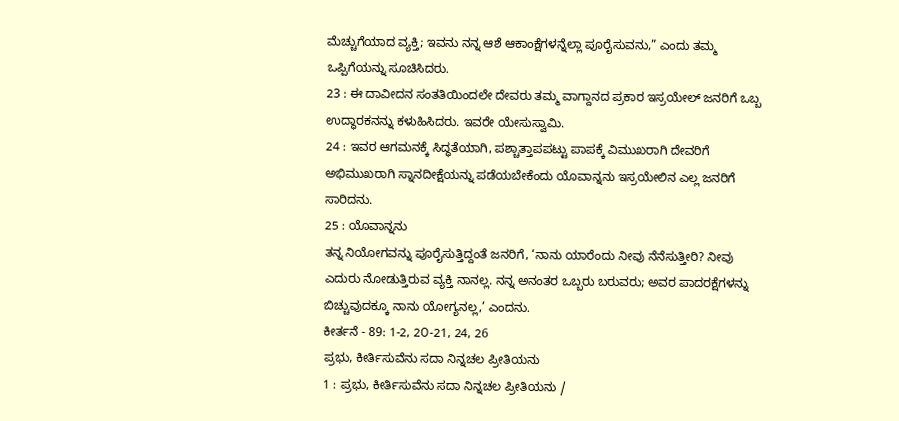ಮೆಚ್ಚುಗೆಯಾದ ವ್ಯಕ್ತಿ; ಇವನು ನನ್ನ ಆಶೆ ಆಕಾಂಕ್ಷೆಗಳನ್ನೆಲ್ಲಾ ಪೂರೈಸುವನು,” ಎಂದು ತಮ್ಮ ಒಪ್ಪಿಗೆಯನ್ನು ಸೂಚಿಸಿದರು.
23 : ಈ ದಾವೀದನ ಸಂತತಿಯಿಂದಲೇ ದೇವರು ತಮ್ಮ ವಾಗ್ದಾನದ ಪ್ರಕಾರ ಇಸ್ರಯೇಲ್ ಜನರಿಗೆ ಒಬ್ಬ ಉದ್ಧಾರಕನನ್ನು ಕಳುಹಿಸಿದರು. ಇವರೇ ಯೇಸುಸ್ವಾಮಿ.
24 : ಇವರ ಆಗಮನಕ್ಕೆ ಸಿದ್ಧತೆಯಾಗಿ, ಪಶ್ಚಾತ್ತಾಪಪಟ್ಟು ಪಾಪಕ್ಕೆ ವಿಮುಖರಾಗಿ ದೇವರಿಗೆ ಅಭಿಮುಖರಾಗಿ ಸ್ನಾನದೀಕ್ಷೆಯನ್ನು ಪಡೆಯಬೇಕೆಂದು ಯೊವಾನ್ನನು ಇಸ್ರಯೇಲಿನ ಎಲ್ಲ ಜನರಿಗೆ ಸಾರಿದನು.
25 : ಯೊವಾನ್ನನು
ತನ್ನ ನಿಯೋಗವನ್ನು ಪೂರೈಸುತ್ತಿದ್ದಂತೆ ಜನರಿಗೆ, ‘ನಾನು ಯಾರೆಂದು ನೀವು ನೆನೆಸುತ್ತೀರಿ? ನೀವು ಎದುರು ನೋಡುತ್ತಿರುವ ವ್ಯಕ್ತಿ ನಾನಲ್ಲ. ನನ್ನ ಅನಂತರ ಒಬ್ಬರು ಬರುವರು; ಅವರ ಪಾದರಕ್ಷೆಗಳನ್ನು ಬಿಚ್ಚುವುದಕ್ಕೂ ನಾನು ಯೋಗ್ಯನಲ್ಲ,’ ಎಂದನು.
ಕೀರ್ತನೆ - 89: 1-2, 2೦-21, 24, 26
ಪ್ರಭು, ಕೀರ್ತಿಸುವೆನು ಸದಾ ನಿನ್ನಚಲ ಪ್ರೀತಿಯನು
1 : ಪ್ರಭು, ಕೀರ್ತಿಸುವೆನು ಸದಾ ನಿನ್ನಚಲ ಪ್ರೀತಿಯನು /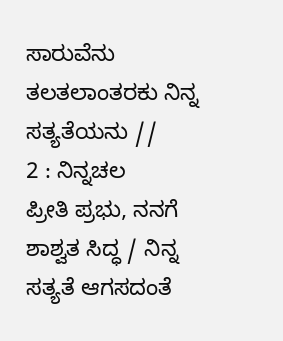ಸಾರುವೆನು ತಲತಲಾಂತರಕು ನಿನ್ನ ಸತ್ಯತೆಯನು //
2 : ನಿನ್ನಚಲ
ಪ್ರೀತಿ ಪ್ರಭು, ನನಗೆ ಶಾಶ್ವತ ಸಿದ್ಧ / ನಿನ್ನ ಸತ್ಯತೆ ಆಗಸದಂತೆ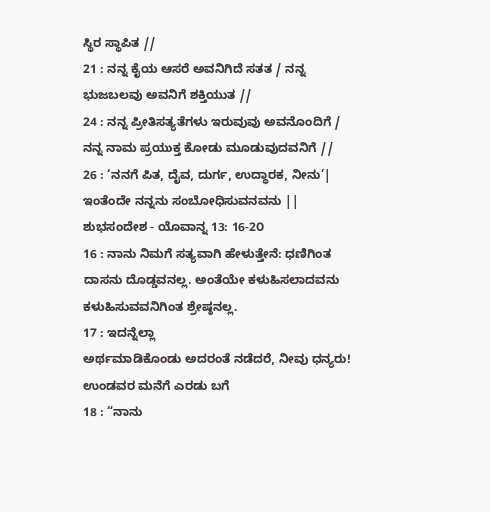ಸ್ಥಿರ ಸ್ಥಾಪಿತ //
21 : ನನ್ನ ಕೈಯ ಆಸರೆ ಅವನಿಗಿದೆ ಸತತ / ನನ್ನ ಭುಜಬಲವು ಅವನಿಗೆ ಶಕ್ತಿಯುತ //
24 : ನನ್ನ ಪ್ರೀತಿಸತ್ಯತೆಗಳು ಇರುವುವು ಅವನೊಂದಿಗೆ / ನನ್ನ ನಾಮ ಪ್ರಯುಕ್ತ ಕೋಡು ಮೂಡುವುದವನಿಗೆ //
26 : ‘ನನಗೆ ಪಿತ, ದೈವ, ದುರ್ಗ, ಉದ್ಧಾರಕ, ನೀನು’| ಇಂತೆಂದೇ ನನ್ನನು ಸಂಬೋಧಿಸುವನವನು ||
ಶುಭಸಂದೇಶ - ಯೊವಾನ್ನ 13: 16-2೦
16 : ನಾನು ನಿಮಗೆ ಸತ್ಯವಾಗಿ ಹೇಳುತ್ತೇನೆ: ಧಣಿಗಿಂತ ದಾಸನು ದೊಡ್ಡವನಲ್ಲ. ಅಂತೆಯೇ ಕಳುಹಿಸಲಾದವನು ಕಳುಹಿಸುವವನಿಗಿಂತ ಶ್ರೇಷ್ಠನಲ್ಲ.
17 : ಇದನ್ನೆಲ್ಲಾ
ಅರ್ಥಮಾಡಿಕೊಂಡು ಅದರಂತೆ ನಡೆದರೆ, ನೀವು ಧನ್ಯರು! ಉಂಡವರ ಮನೆಗೆ ಎರಡು ಬಗೆ
18 : “ನಾನು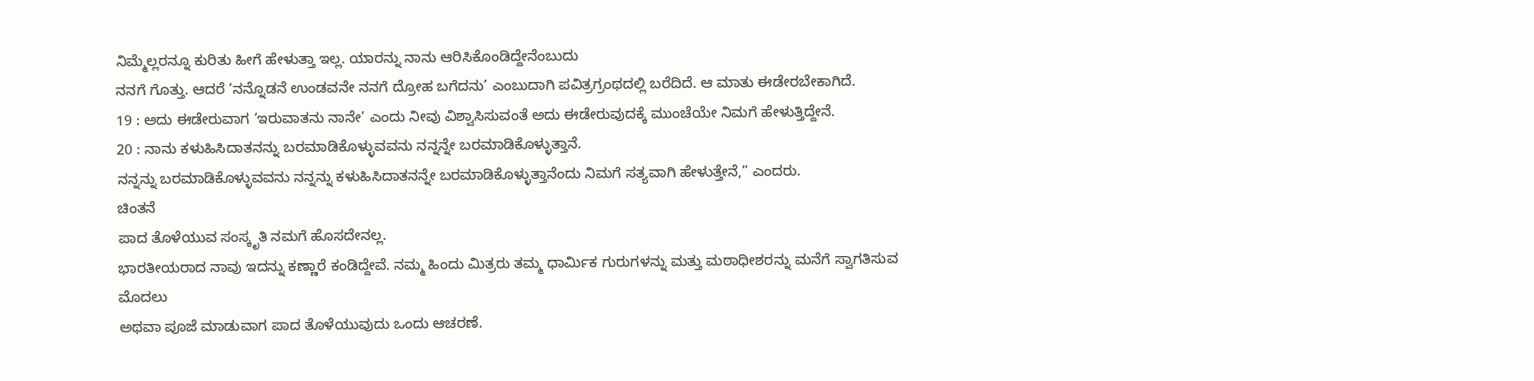ನಿಮ್ಮೆಲ್ಲರನ್ನೂ ಕುರಿತು ಹೀಗೆ ಹೇಳುತ್ತಾ ಇಲ್ಲ. ಯಾರನ್ನು ನಾನು ಆರಿಸಿಕೊಂಡಿದ್ದೇನೆಂಬುದು
ನನಗೆ ಗೊತ್ತು. ಆದರೆ ‘ನನ್ನೊಡನೆ ಉಂಡವನೇ ನನಗೆ ದ್ರೋಹ ಬಗೆದನು’ ಎಂಬುದಾಗಿ ಪವಿತ್ರಗ್ರಂಥದಲ್ಲಿ ಬರೆದಿದೆ. ಆ ಮಾತು ಈಡೇರಬೇಕಾಗಿದೆ.
19 : ಅದು ಈಡೇರುವಾಗ ‘ಇರುವಾತನು ನಾನೇ’ ಎಂದು ನೀವು ವಿಶ್ವಾಸಿಸುವಂತೆ ಅದು ಈಡೇರುವುದಕ್ಕೆ ಮುಂಚೆಯೇ ನಿಮಗೆ ಹೇಳುತ್ತಿದ್ದೇನೆ.
20 : ನಾನು ಕಳುಹಿಸಿದಾತನನ್ನು ಬರಮಾಡಿಕೊಳ್ಳುವವನು ನನ್ನನ್ನೇ ಬರಮಾಡಿಕೊಳ್ಳುತ್ತಾನೆ.
ನನ್ನನ್ನು ಬರಮಾಡಿಕೊಳ್ಳುವವನು ನನ್ನನ್ನು ಕಳುಹಿಸಿದಾತನನ್ನೇ ಬರಮಾಡಿಕೊಳ್ಳುತ್ತಾನೆಂದು ನಿಮಗೆ ಸತ್ಯವಾಗಿ ಹೇಳುತ್ತೇನೆ,” ಎಂದರು.
ಚಿಂತನೆ
ಪಾದ ತೊಳೆಯುವ ಸಂಸ್ಕೃತಿ ನಮಗೆ ಹೊಸದೇನಲ್ಲ.
ಭಾರತೀಯರಾದ ನಾವು ಇದನ್ನು ಕಣ್ಣಾರೆ ಕಂಡಿದ್ದೇವೆ. ನಮ್ಮ ಹಿಂದು ಮಿತ್ರರು ತಮ್ಮ ಧಾರ್ಮಿಕ ಗುರುಗಳನ್ನು ಮತ್ತು ಮಠಾಧೀಶರನ್ನು ಮನೆಗೆ ಸ್ವಾಗತಿಸುವ ಮೊದಲು
ಅಥವಾ ಪೂಜೆ ಮಾಡುವಾಗ ಪಾದ ತೊಳೆಯುವುದು ಒಂದು ಆಚರಣೆ.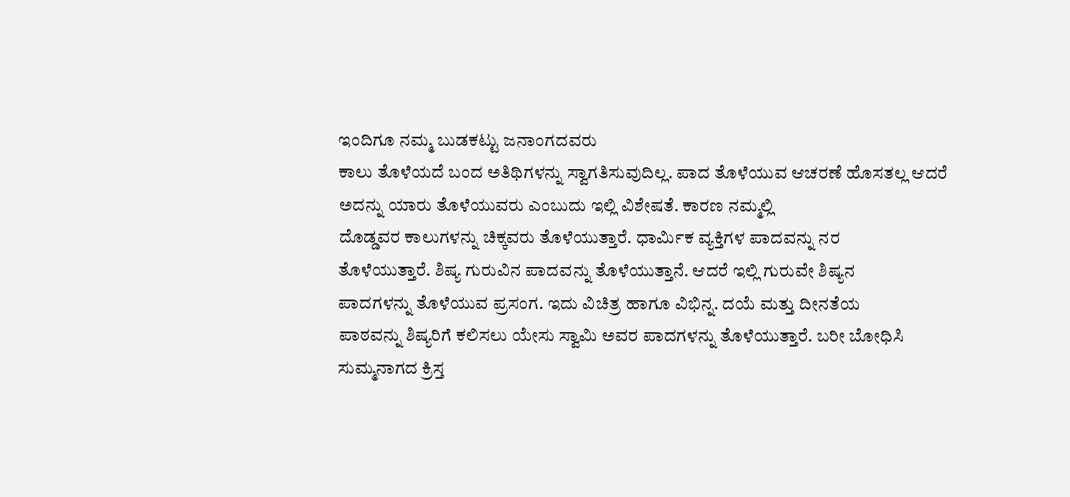ಇಂದಿಗೂ ನಮ್ಮ ಬುಡಕಟ್ಟು ಜನಾಂಗದವರು
ಕಾಲು ತೊಳೆಯದೆ ಬಂದ ಅತಿಥಿಗಳನ್ನು ಸ್ವಾಗತಿಸುವುದಿಲ್ಲ. ಪಾದ ತೊಳೆಯುವ ಆಚರಣೆ ಹೊಸತಲ್ಲ ಆದರೆ
ಅದನ್ನು ಯಾರು ತೊಳೆಯುವರು ಎಂಬುದು ಇಲ್ಲಿ ವಿಶೇಷತೆ. ಕಾರಣ ನಮ್ಮಲ್ಲಿ
ದೊಡ್ಡವರ ಕಾಲುಗಳನ್ನು ಚಿಕ್ಕವರು ತೊಳೆಯುತ್ತಾರೆ. ಧಾರ್ಮಿಕ ವ್ಯಕ್ತಿಗಳ ಪಾದವನ್ನು ನರ
ತೊಳೆಯುತ್ತಾರೆ. ಶಿಷ್ಯ ಗುರುವಿನ ಪಾದವನ್ನು ತೊಳೆಯುತ್ತಾನೆ. ಆದರೆ ಇಲ್ಲಿ ಗುರುವೇ ಶಿಷ್ಯನ
ಪಾದಗಳನ್ನು ತೊಳೆಯುವ ಪ್ರಸಂಗ. ಇದು ವಿಚಿತ್ರ ಹಾಗೂ ವಿಭಿನ್ನ. ದಯೆ ಮತ್ತು ದೀನತೆಯ
ಪಾಠವನ್ನು ಶಿಷ್ಯರಿಗೆ ಕಲಿಸಲು ಯೇಸು ಸ್ವಾಮಿ ಅವರ ಪಾದಗಳನ್ನು ತೊಳೆಯುತ್ತಾರೆ. ಬರೀ ಬೋಧಿಸಿ
ಸುಮ್ಮನಾಗದ ಕ್ರಿಸ್ತ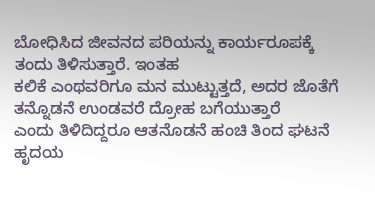ಬೋಧಿಸಿದ ಜೀವನದ ಪರಿಯನ್ನು ಕಾರ್ಯರೂಪಕ್ಕೆ ತಂದು ತಿಳಿಸುತ್ತಾರೆ. ಇಂತಹ
ಕಲಿಕೆ ಎಂಥವರಿಗೂ ಮನ ಮುಟ್ಟುತ್ತದೆ, ಅದರ ಜೊತೆಗೆ ತನ್ನೊಡನೆ ಉಂಡವರೆ ದ್ರೋಹ ಬಗೆಯುತ್ತಾರೆ
ಎಂದು ತಿಳಿದಿದ್ದರೂ ಆತನೊಡನೆ ಹಂಚಿ ತಿಂದ ಘಟನೆ ಹೃದಯ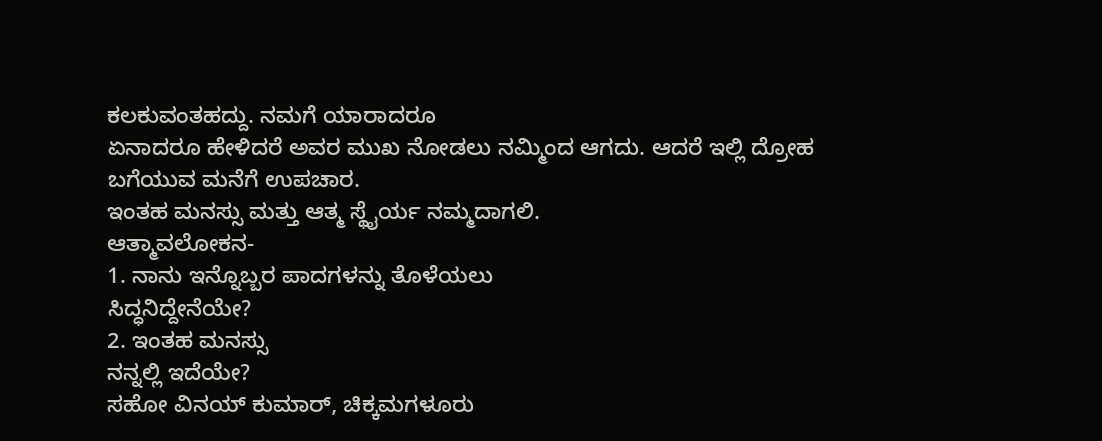ಕಲಕುವಂತಹದ್ದು. ನಮಗೆ ಯಾರಾದರೂ
ಏನಾದರೂ ಹೇಳಿದರೆ ಅವರ ಮುಖ ನೋಡಲು ನಮ್ಮಿಂದ ಆಗದು. ಆದರೆ ಇಲ್ಲಿ ದ್ರೋಹ ಬಗೆಯುವ ಮನೆಗೆ ಉಪಚಾರ.
ಇಂತಹ ಮನಸ್ಸು ಮತ್ತು ಆತ್ಮ ಸ್ಥೈರ್ಯ ನಮ್ಮದಾಗಲಿ.
ಆತ್ಮಾವಲೋಕನ-
1. ನಾನು ಇನ್ನೊಬ್ಬರ ಪಾದಗಳನ್ನು ತೊಳೆಯಲು
ಸಿದ್ಧನಿದ್ದೇನೆಯೇ?
2. ಇಂತಹ ಮನಸ್ಸು
ನನ್ನಲ್ಲಿ ಇದೆಯೇ?
ಸಹೋ ವಿನಯ್ ಕುಮಾರ್, ಚಿಕ್ಕಮಗಳೂರು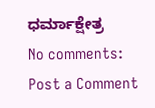ಧರ್ಮಾಕ್ಷೇತ್ರ
No comments:
Post a Comment